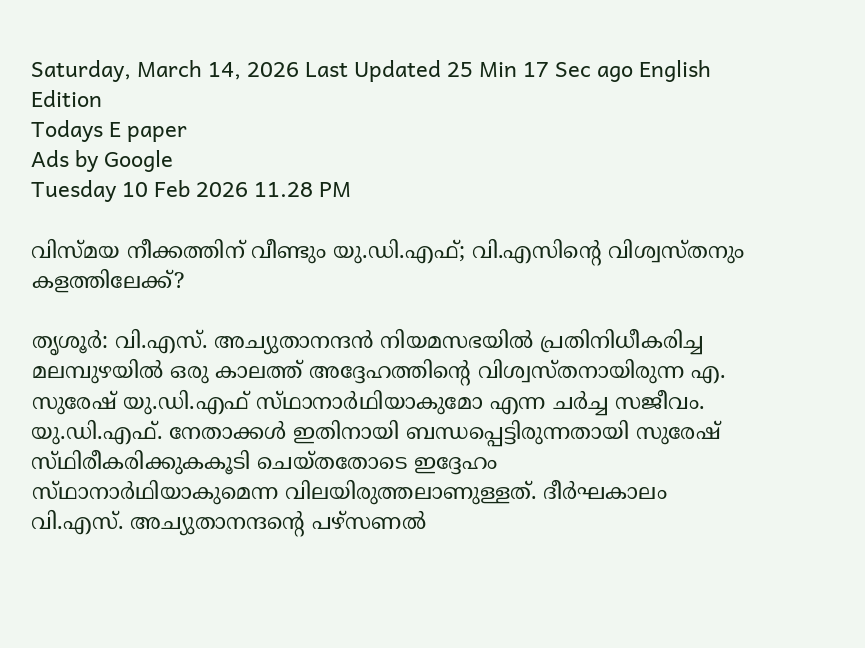Saturday, March 14, 2026 Last Updated 25 Min 17 Sec ago English Edition
Todays E paper
Ads by Google
Tuesday 10 Feb 2026 11.28 PM

വിസ്‌മയ നീക്കത്തിന്‌ വീണ്ടും യു.ഡി.എഫ്‌; വി.എസിന്റെ വിശ്വസ്‌തനും കളത്തിലേക്ക്‌?

തൃശൂര്‍: വി.എസ്‌. അച്യുതാനന്ദന്‍ നിയമസഭയില്‍ പ്രതിനിധീകരിച്ച മലമ്പുഴയില്‍ ഒരു കാലത്ത്‌ അദ്ദേഹത്തിന്റെ വിശ്വസ്‌തനായിരുന്ന എ. സുരേഷ്‌ യു.ഡി.എഫ്‌ സ്‌ഥാനാര്‍ഥിയാകുമോ എന്ന ചര്‍ച്ച സജീവം.
യു.ഡി.എഫ്‌. നേതാക്കള്‍ ഇതിനായി ബന്ധപ്പെട്ടിരുന്നതായി സുരേഷ്‌ സ്‌ഥിരീകരിക്കുകകൂടി ചെയ്‌തതോടെ ഇദ്ദേഹം സ്‌ഥാനാര്‍ഥിയാകുമെന്ന വിലയിരുത്തലാണുള്ളത്‌. ദീര്‍ഘകാലം വി.എസ്‌. അച്യുതാനന്ദന്റെ പഴ്‌സണല്‍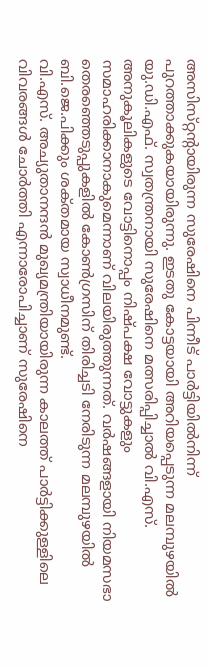അസിസ്‌റ്റന്റായിരുന്ന സുരേഷിനെ പിന്നീട്‌ പാര്‍ട്ടിയില്‍നിന്ന്‌ പുറത്താക്കുകയായിരുന്നു. ഇടതു കോട്ടയായി അറിയപ്പെടുന്ന മലമ്പുഴയില്‍ യു.ഡി.എഫ്‌. സ്വതന്ത്രനായി സുരേഷിനെ മത്സരിപ്പിച്ചാല്‍ വി.എസ്‌. അനുകൂലികളുടെ വോട്ടിനൊപ്പം നിഷ്‌പക്ഷ വോട്ടുകളും സമാഹരിക്കാനാകുമെന്നാണ്‌ വിലയിരുത്തുന്നത്‌. വര്‍ഷങ്ങളായി നിയമസഭാ തെരഞ്ഞെടുപ്പുകളില്‍ കോണ്‍ഗ്രസിന്‌ തിരിച്ചടി നേരിടുന്ന മലമ്പുഴയില്‍ ബി.ജെ.പിക്കും ശക്‌തമായ സ്വാധീനമുണ്ട്‌.
വി.എസ്‌. അച്യുതാനന്ദന്‍ മുഖ്യമന്ത്രിയായിരുന്ന കാലത്ത്‌ പാര്‍ട്ടിക്കുള്ളിലെ വിവരങ്ങള്‍ ചോര്‍ത്തി എന്നാരോപിച്ചാണ്‌ സുരേഷിനെ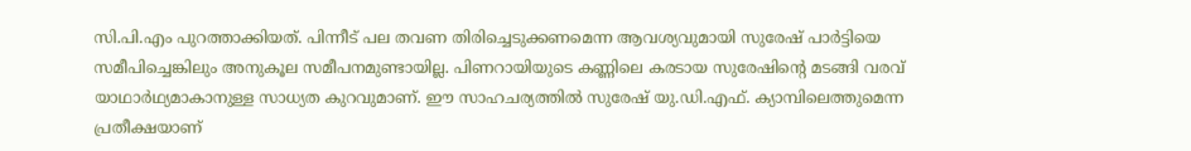സി.പി.എം പുറത്താക്കിയത്‌. പിന്നീട്‌ പല തവണ തിരിച്ചെടുക്കണമെന്ന ആവശ്യവുമായി സുരേഷ്‌ പാര്‍ട്ടിയെ സമീപിച്ചെങ്കിലും അനുകൂല സമീപനമുണ്ടായില്ല. പിണറായിയുടെ കണ്ണിലെ കരടായ സുരേഷിന്റെ മടങ്ങി വരവ്‌ യാഥാര്‍ഥ്യമാകാനുള്ള സാധ്യത കുറവുമാണ്‌. ഈ സാഹചര്യത്തില്‍ സുരേഷ്‌ യു.ഡി.എഫ്‌. ക്യാമ്പിലെത്തുമെന്ന പ്രതീക്ഷയാണ്‌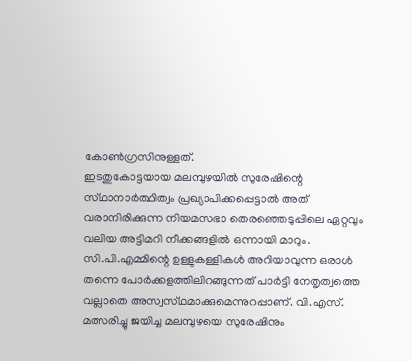കോണ്‍ഗ്രസിനുള്ളത്‌.
ഇടതുകോട്ടയായ മലമ്പുഴയില്‍ സുരേഷിന്റെ സ്‌ഥാനാര്‍ത്ഥിത്വം പ്രഖ്യാപിക്കപ്പെട്ടാല്‍ അത്‌ വരാനിരിക്കുന്ന നിയമസഭാ തെരഞ്ഞെടുപ്പിലെ ഏറ്റവും വലിയ അട്ടിമറി നീക്കങ്ങളില്‍ ഒന്നായി മാറും. സി.പി.എമ്മിന്റെ ഉള്ളുകള്ളികള്‍ അറിയാവുന്ന ഒരാള്‍ തന്നെ പോര്‍ക്കളത്തിലിറങ്ങുന്നത്‌ പാര്‍ട്ടി നേതൃത്വത്തെ വല്ലാതെ അസ്വസ്‌ഥമാക്കുമെന്നുറപ്പാണ്‌. വി.എസ്‌. മത്സരിച്ചു ജയിച്ച മലമ്പുഴയെ സുരേഷിനും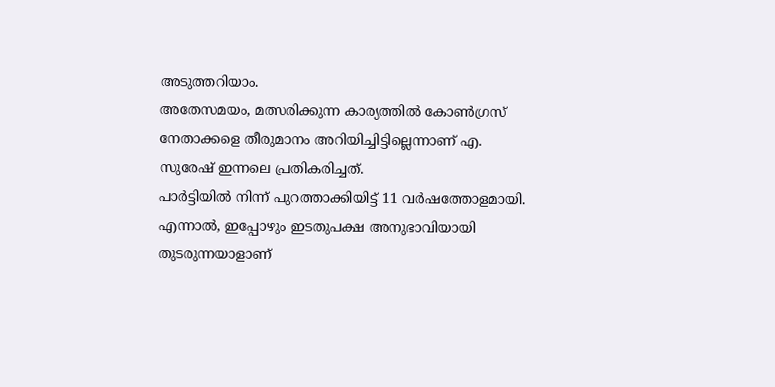അടുത്തറിയാം.
അതേസമയം, മത്സരിക്കുന്ന കാര്യത്തില്‍ കോണ്‍ഗ്രസ്‌ നേതാക്കളെ തീരുമാനം അറിയിച്ചിട്ടില്ലെന്നാണ്‌ എ. സുരേഷ്‌ ഇന്നലെ പ്രതികരിച്ചത്‌.
പാര്‍ട്ടിയില്‍ നിന്ന്‌ പുറത്താക്കിയിട്ട്‌ 11 വര്‍ഷത്തോളമായി. എന്നാല്‍, ഇപ്പോഴും ഇടതുപക്ഷ അനുഭാവിയായി തുടരുന്നയാളാണ്‌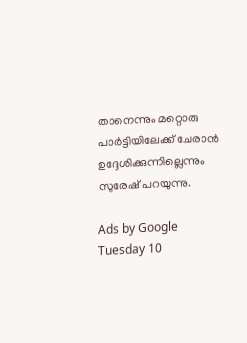താനെന്നും മറ്റൊരു പാര്‍ട്ടിയിലേക്ക്‌ ചേരാന്‍ ഉദ്ദേശിക്കുന്നില്ലെന്നും സുരേഷ്‌ പറയുന്നു.

Ads by Google
Tuesday 10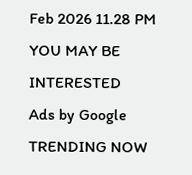Feb 2026 11.28 PM
YOU MAY BE INTERESTED
Ads by Google
TRENDING NOW